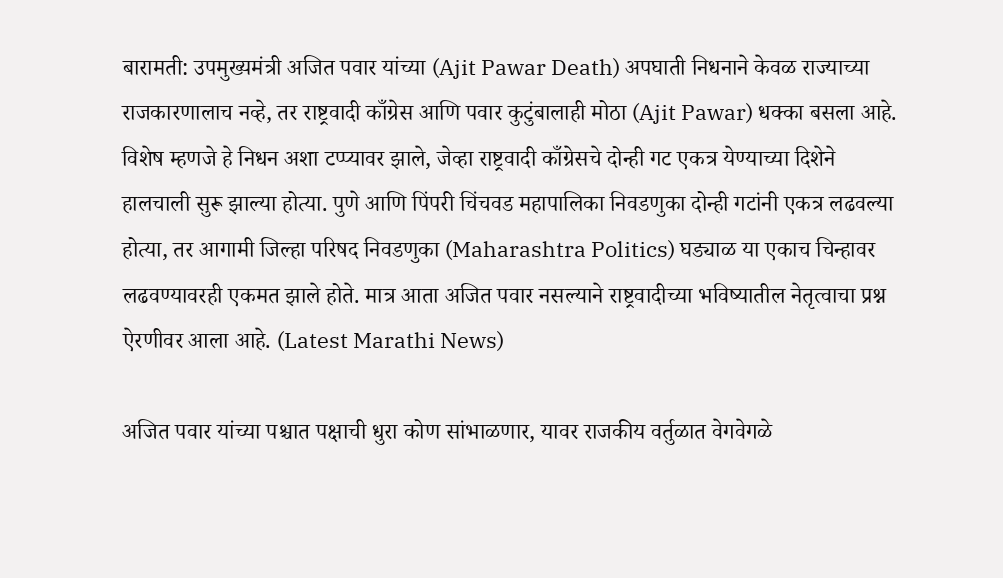बारामती: उपमुख्यमंत्री अजित पवार यांच्या (Ajit Pawar Death) अपघाती निधनाने केवळ राज्याच्या राजकारणालाच नव्हे, तर राष्ट्रवादी काँग्रेस आणि पवार कुटुंबालाही मोठा (Ajit Pawar) धक्का बसला आहे. विशेष म्हणजे हे निधन अशा टप्प्यावर झाले, जेव्हा राष्ट्रवादी काँग्रेसचे दोन्ही गट एकत्र येण्याच्या दिशेने हालचाली सुरू झाल्या होत्या. पुणे आणि पिंपरी चिंचवड महापालिका निवडणुका दोन्ही गटांनी एकत्र लढवल्या होत्या, तर आगामी जिल्हा परिषद निवडणुका (Maharashtra Politics) घड्याळ या एकाच चिन्हावर लढवण्यावरही एकमत झाले होते. मात्र आता अजित पवार नसल्याने राष्ट्रवादीच्या भविष्यातील नेतृत्वाचा प्रश्न ऐरणीवर आला आहे. (Latest Marathi News)

अजित पवार यांच्या पश्चात पक्षाची धुरा कोण सांभाळणार, यावर राजकीय वर्तुळात वेगवेगळे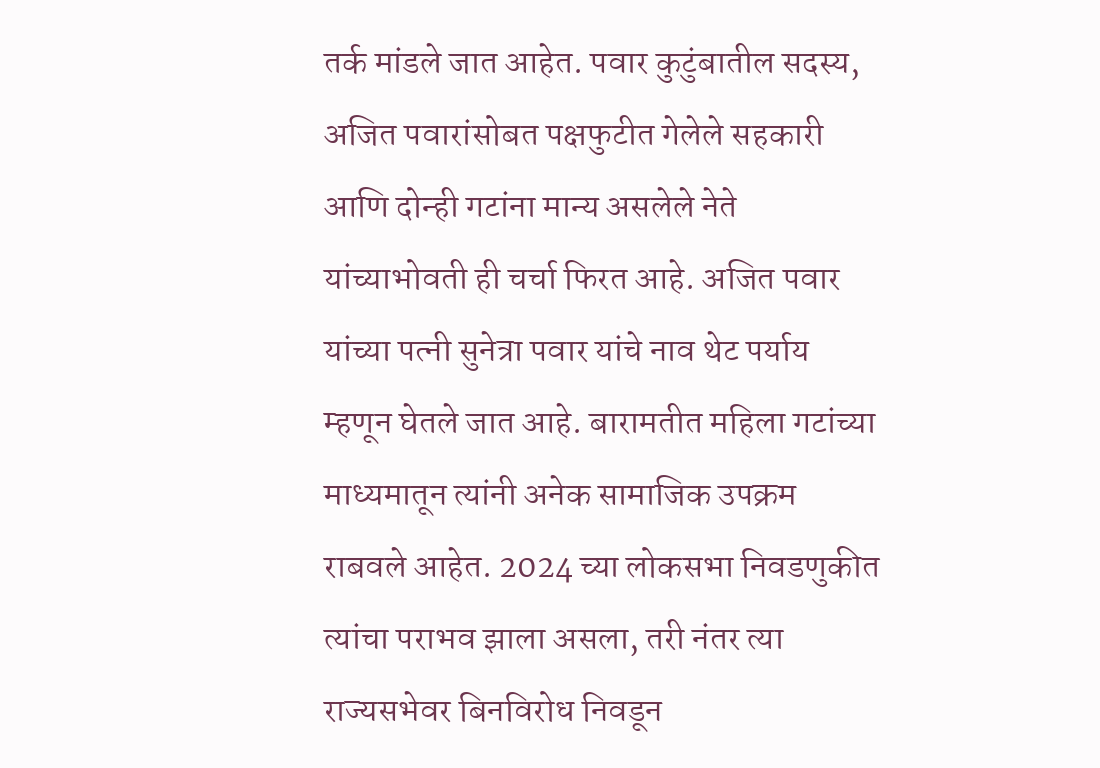तर्क मांडले जात आहेत. पवार कुटुंबातील सदस्य, अजित पवारांसोबत पक्षफुटीत गेलेले सहकारी आणि दोन्ही गटांना मान्य असलेले नेते यांच्याभोवती ही चर्चा फिरत आहे. अजित पवार यांच्या पत्नी सुनेत्रा पवार यांचे नाव थेट पर्याय म्हणून घेतले जात आहे. बारामतीत महिला गटांच्या माध्यमातून त्यांनी अनेक सामाजिक उपक्रम राबवले आहेत. 2024 च्या लोकसभा निवडणुकीत त्यांचा पराभव झाला असला, तरी नंतर त्या राज्यसभेवर बिनविरोध निवडून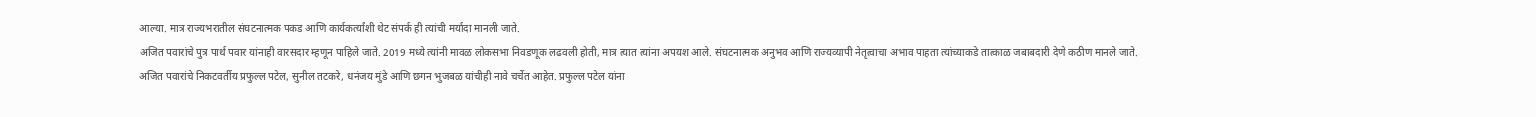आल्या. मात्र राज्यभरातील संघटनात्मक पकड आणि कार्यकर्त्यांशी थेट संपर्क ही त्यांची मर्यादा मानली जाते.
अजित पवारांचे पुत्र पार्थ पवार यांनाही वारसदार म्हणून पाहिले जाते. 2019 मध्ये त्यांनी मावळ लोकसभा निवडणूक लढवली होती, मात्र त्यात त्यांना अपयश आले. संघटनात्मक अनुभव आणि राज्यव्यापी नेतृत्वाचा अभाव पाहता त्यांच्याकडे तात्काळ जबाबदारी देणे कठीण मानले जाते.
अजित पवारांचे निकटवर्तीय प्रफुल्ल पटेल, सुनील तटकरे, धनंजय मुंडे आणि छगन भुजबळ यांचीही नावे चर्चेत आहेत. प्रफुल्ल पटेल यांना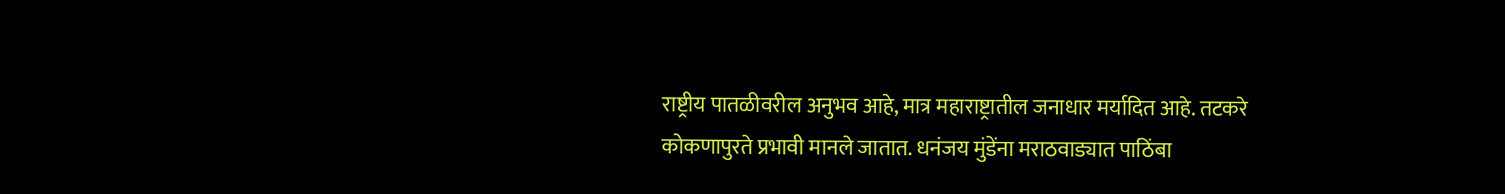राष्ट्रीय पातळीवरील अनुभव आहे, मात्र महाराष्ट्रातील जनाधार मर्यादित आहे. तटकरे कोकणापुरते प्रभावी मानले जातात. धनंजय मुंडेंना मराठवाड्यात पाठिंबा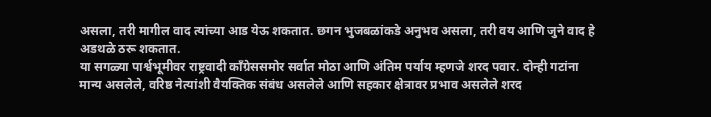असला, तरी मागील वाद त्यांच्या आड येऊ शकतात. छगन भुजबळांकडे अनुभव असला, तरी वय आणि जुने वाद हे अडथळे ठरू शकतात.
या सगळ्या पार्श्वभूमीवर राष्ट्रवादी काँग्रेससमोर सर्वात मोठा आणि अंतिम पर्याय म्हणजे शरद पवार. दोन्ही गटांना मान्य असलेले, वरिष्ठ नेत्यांशी वैयक्तिक संबंध असलेले आणि सहकार क्षेत्रावर प्रभाव असलेले शरद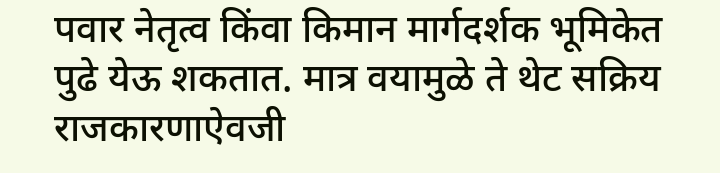पवार नेतृत्व किंवा किमान मार्गदर्शक भूमिकेत पुढे येऊ शकतात. मात्र वयामुळे ते थेट सक्रिय राजकारणाऐवजी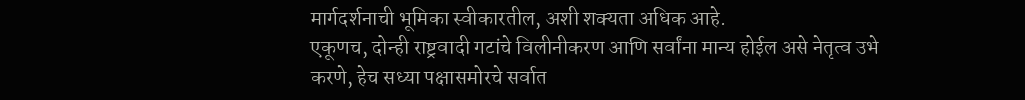मार्गदर्शनाची भूमिका स्वीकारतील, अशी शक्यता अधिक आहे.
एकूणच, दोन्ही राष्ट्रवादी गटांचे विलीनीकरण आणि सर्वांना मान्य होईल असे नेतृत्व उभे करणे, हेच सध्या पक्षासमोरचे सर्वात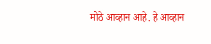मोठे आव्हान आहे. हे आव्हान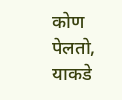कोण पेलतो, याकडे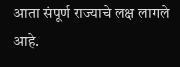आता संपूर्ण राज्याचे लक्ष लागले आहे.